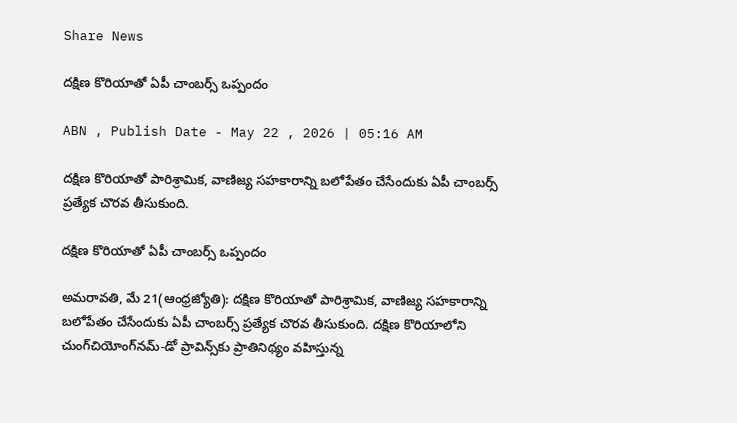Share News

దక్షిణ కొరియాతో ఏపీ చాంబర్స్‌ ఒప్పందం

ABN , Publish Date - May 22 , 2026 | 05:16 AM

దక్షిణ కొరియాతో పారిశ్రామిక, వాణిజ్య సహకారాన్ని బలోపేతం చేసేందుకు ఏపీ చాంబర్స్‌ ప్రత్యేక చొరవ తీసుకుంది.

దక్షిణ కొరియాతో ఏపీ చాంబర్స్‌ ఒప్పందం

అమరావతి, మే 21(ఆంధ్రజ్యోతి): దక్షిణ కొరియాతో పారిశ్రామిక, వాణిజ్య సహకారాన్ని బలోపేతం చేసేందుకు ఏపీ చాంబర్స్‌ ప్రత్యేక చొరవ తీసుకుంది. దక్షిణ కొరియాలోని చుంగ్‌చియోంగ్‌నమ్‌-డో ప్రావిన్స్‌కు ప్రాతినిథ్యం వహిస్తున్న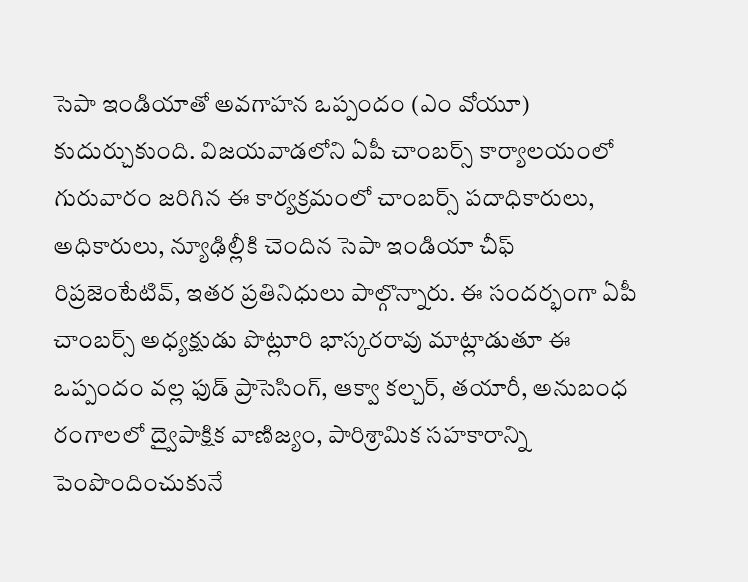సెపా ఇండియాతో అవగాహన ఒప్పందం (ఎం వోయూ) కుదుర్చుకుంది. విజయవాడలోని ఏపీ చాంబర్స్‌ కార్యాలయంలో గురువారం జరిగిన ఈ కార్యక్రమంలో చాంబర్స్‌ పదాధికారులు, అధికారులు, న్యూఢిల్లీకి చెందిన సెపా ఇండియా చీఫ్‌ రిప్రజెంటేటివ్‌, ఇతర ప్రతినిధులు పాల్గొన్నారు. ఈ సందర్భంగా ఏపీ చాంబర్స్‌ అధ్యక్షుడు పొట్లూరి భాస్కరరావు మాట్లాడుతూ ఈ ఒప్పందం వల్ల ఫుడ్‌ ప్రాసెసింగ్‌, ఆక్వా కల్చర్‌, తయారీ, అనుబంధ రంగాలలో ద్వైపాక్షిక వాణిజ్యం, పారిశ్రామిక సహకారాన్ని పెంపొందించుకునే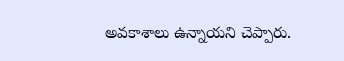అవకాశాలు ఉన్నాయని చెప్పారు.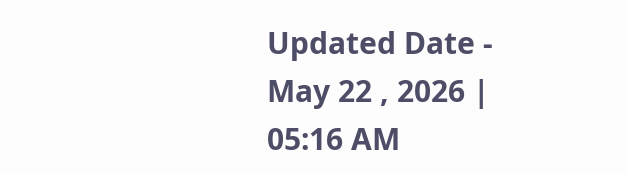Updated Date - May 22 , 2026 | 05:16 AM